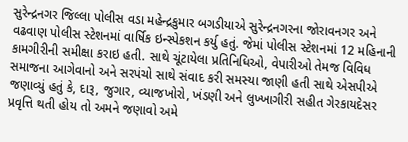સુરેન્દ્રનગર જિલ્લા પોલીસ વડા મહેન્દ્રકુમાર બગડીયાએ સુરેન્દ્રનગરના જોરાવનગર અને વઢવાણ પોલીસ સ્ટેશનમાં વાર્ષિક ઇન્સ્પેકશન કર્યુ હતું. જેમાં પોલીસ સ્ટેશનમાં 12 મહિનાની કામગીરીની સમીક્ષા કરાઇ હતી. સાથે ચૂંટાયેલા પ્રતિનિધિઓ, વેપારીઓ તેમજ વિવિધ સમાજના આગેવાનો અને સરપંચો સાથે સંવાદ કરી સમસ્યા જાણી હતી સાથે એસપીએ જણાવ્યું હતું કે, દારૂ, જુગાર, વ્યાજખોરો, ખંડણી અને લુખ્ખાગીરી સહીત ગેરકાયદેસર પ્રવૃત્તિ થતી હોય તો અમને જણાવો અમે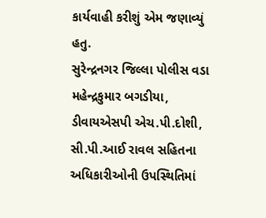કાર્યવાહી કરીશું એમ જણાવ્યું હતુ.
સુરેન્દ્રનગર જિલ્લા પોલીસ વડા મહેન્દ્રકુમાર બગડીયા, ડીવાયએસપી એચ.પી.દોશી, સી.પી.આઈ રાવલ સહિતના અધિકારીઓની ઉપસ્થિતિમાં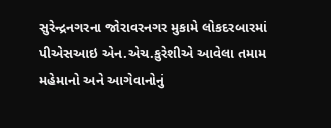સુરેન્દ્રનગરના જોરાવરનગર મુકામે લોકદરબારમાં પીએસઆઇ એન.એચ.કુરેશીએ આવેલા તમામ મહેમાનો અને આગેવાનોનું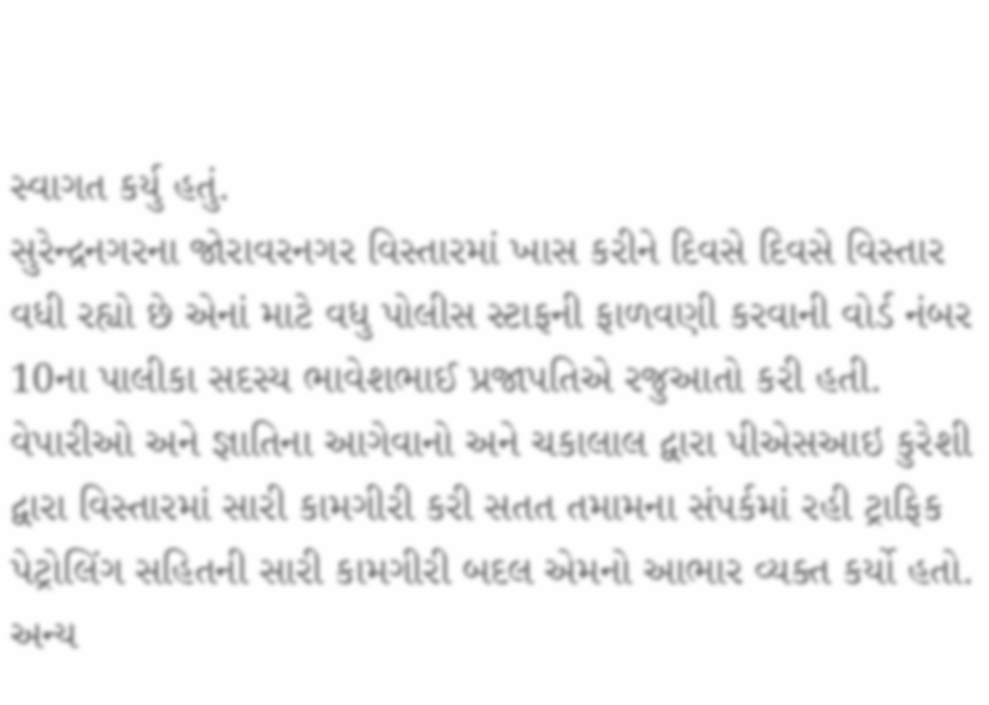સ્વાગત કર્યુ હતું.
સુરેન્દ્રનગરના જોરાવરનગર વિસ્તારમાં ખાસ કરીને દિવસે દિવસે વિસ્તાર વધી રહ્યો છે એનાં માટે વધુ પોલીસ સ્ટાફની ફાળવણી કરવાની વોર્ડ નંબર 10ના પાલીકા સદસ્ય ભાવેશભાઈ પ્રજાપતિએ રજુઆતો કરી હતી. વેપારીઓ અને જ્ઞાતિના આગેવાનો અને ચકાલાલ દ્વારા પીએસઆઇ કુરેશી દ્વારા વિસ્તારમાં સારી કામગીરી કરી સતત તમામના સંપર્કમાં રહી ટ્રાફિક પેટ્રોલિંગ સહિતની સારી કામગીરી બદલ એમનો આભાર વ્યક્ત કર્યો હતો. અન્ય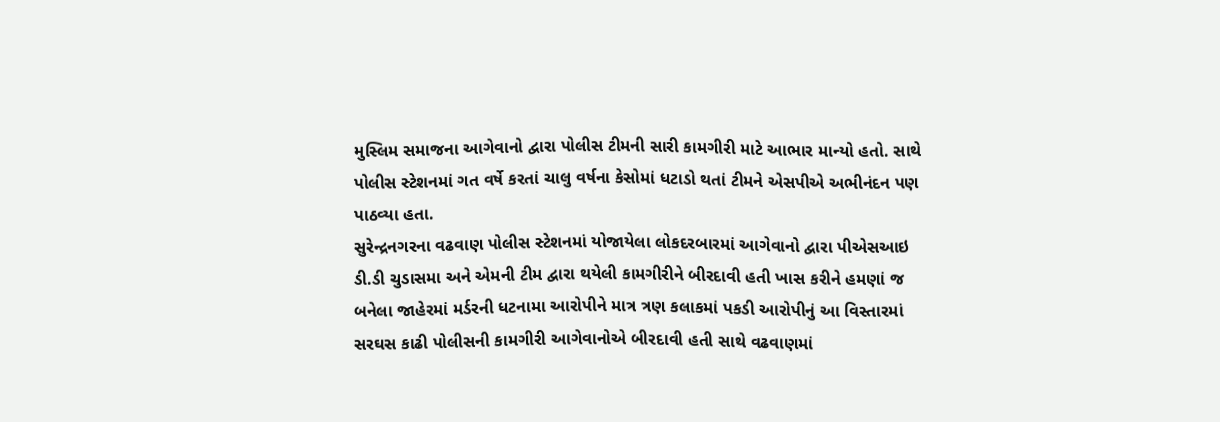મુસ્લિમ સમાજના આગેવાનો દ્વારા પોલીસ ટીમની સારી કામગીરી માટે આભાર માન્યો હતો. સાથે પોલીસ સ્ટેશનમાં ગત વર્ષે કરતાં ચાલુ વર્ષના કેસોમાં ધટાડો થતાં ટીમને એસપીએ અભીનંદન પણ પાઠવ્યા હતા.
સુરેન્દ્રનગરના વઢવાણ પોલીસ સ્ટેશનમાં યોજાયેલા લોકદરબારમાં આગેવાનો દ્વારા પીએસઆઇ ડી.ડી ચુડાસમા અને એમની ટીમ દ્વારા થયેલી કામગીરીને બીરદાવી હતી ખાસ કરીને હમણાં જ બનેલા જાહેરમાં મર્ડરની ધટનામા આરોપીને માત્ર ત્રણ કલાકમાં પકડી આરોપીનું આ વિસ્તારમાં સરઘસ કાઢી પોલીસની કામગીરી આગેવાનોએ બીરદાવી હતી સાથે વઢવાણમાં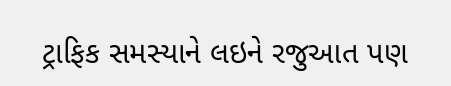ટ્રાફિક સમસ્યાને લઇને રજુઆત પણ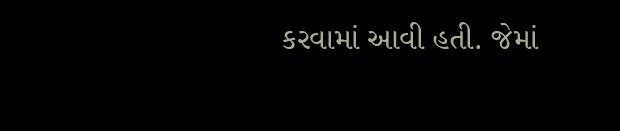કરવામાં આવી હતી. જેમાં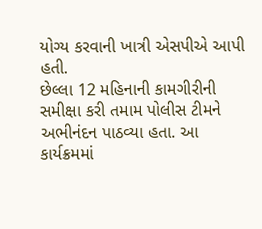યોગ્ય કરવાની ખાત્રી એસપીએ આપી હતી.
છેલ્લા 12 મહિનાની કામગીરીની સમીક્ષા કરી તમામ પોલીસ ટીમને અભીનંદન પાઠવ્યા હતા. આ કાર્યક્રમમાં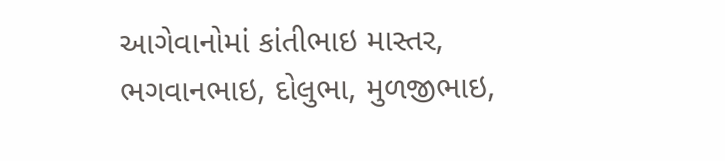આગેવાનોમાં કાંતીભાઇ માસ્તર, ભગવાનભાઇ, દોલુભા, મુળજીભાઇ,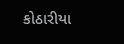કોઠારીયા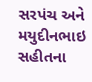સરપંચ અને મયુદીનભાઇ સહીતના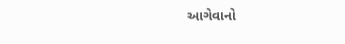આગેવાનો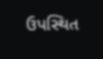ઉપસ્થિત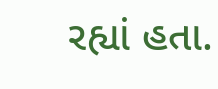રહ્યાં હતા.